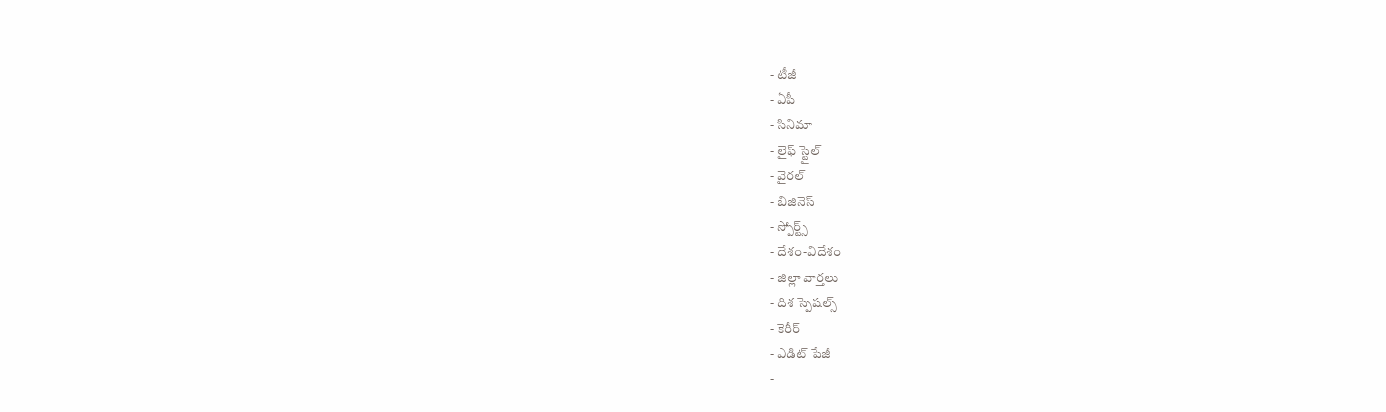- టీజీ
- ఏపీ
- సినిమా
- లైఫ్ స్టైల్
- వైరల్
- బిజినెస్
- స్పోర్ట్స్
- దేశం-విదేశం
- జిల్లా వార్తలు
- దిశ స్పెషల్స్
- కెరీర్
- ఎడిట్ పేజీ
-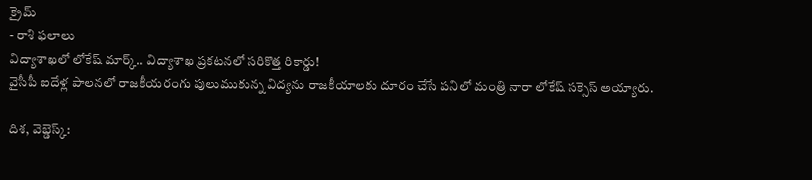క్రైమ్
- రాశి ఫలాలు
విద్యాశాఖలో లోకేష్ మార్క్.. విద్యాశాఖ ప్రకటనలో సరికొత్త రికార్డు!
వైసీపీ ఐదేళ్ల పాలనలో రాజకీయరంగు పులుముకున్న విద్యను రాజకీయాలకు దూరం చేసే పనిలో మంత్రి నారా లోకేష్ సక్సెస్ అయ్యారు.

దిశ, వెబ్డెస్క్: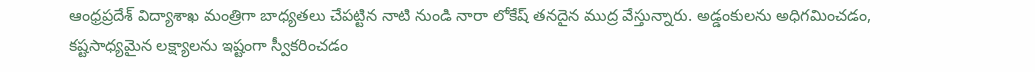ఆంధ్రప్రదేశ్ విద్యాశాఖ మంత్రిగా బాధ్యతలు చేపట్టిన నాటి నుండి నారా లోకేష్ తనదైన ముద్ర వేస్తున్నారు. అడ్డంకులను అధిగమించడం, కష్టసాధ్యమైన లక్ష్యాలను ఇష్టంగా స్వీకరించడం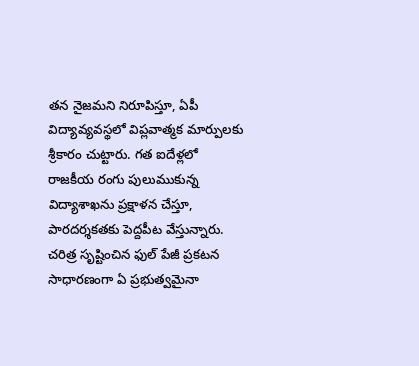తన నైజమని నిరూపిస్తూ, ఏపీ విద్యావ్యవస్థలో విప్లవాత్మక మార్పులకు శ్రీకారం చుట్టారు. గత ఐదేళ్లలో రాజకీయ రంగు పులుముకున్న విద్యాశాఖను ప్రక్షాళన చేస్తూ, పారదర్శకతకు పెద్దపీట వేస్తున్నారు.
చరిత్ర సృష్టించిన ఫుల్ పేజీ ప్రకటన
సాధారణంగా ఏ ప్రభుత్వమైనా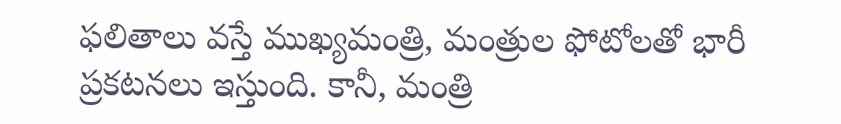ఫలితాలు వస్తే ముఖ్యమంత్రి, మంత్రుల ఫోటోలతో భారీ ప్రకటనలు ఇస్తుంది. కానీ, మంత్రి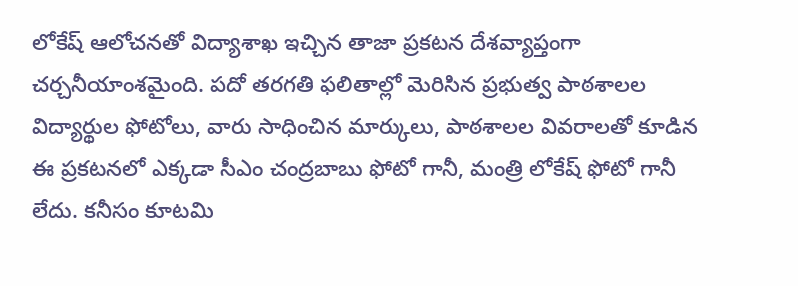లోకేష్ ఆలోచనతో విద్యాశాఖ ఇచ్చిన తాజా ప్రకటన దేశవ్యాప్తంగా చర్చనీయాంశమైంది. పదో తరగతి ఫలితాల్లో మెరిసిన ప్రభుత్వ పాఠశాలల విద్యార్థుల ఫోటోలు, వారు సాధించిన మార్కులు, పాఠశాలల వివరాలతో కూడిన ఈ ప్రకటనలో ఎక్కడా సీఎం చంద్రబాబు ఫోటో గానీ, మంత్రి లోకేష్ ఫోటో గానీ లేదు. కనీసం కూటమి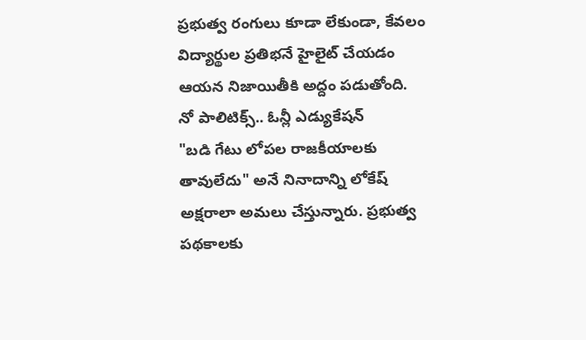ప్రభుత్వ రంగులు కూడా లేకుండా, కేవలం విద్యార్థుల ప్రతిభనే హైలైట్ చేయడం ఆయన నిజాయితీకి అద్దం పడుతోంది.
నో పాలిటిక్స్.. ఓన్లీ ఎడ్యుకేషన్
"బడి గేటు లోపల రాజకీయాలకు తావులేదు" అనే నినాదాన్ని లోకేష్ అక్షరాలా అమలు చేస్తున్నారు. ప్రభుత్వ పథకాలకు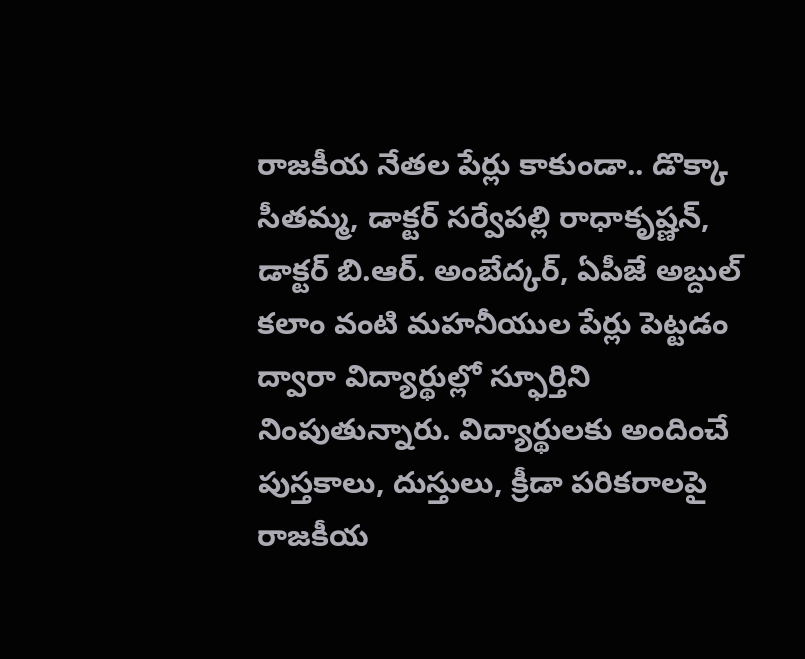రాజకీయ నేతల పేర్లు కాకుండా.. డొక్కా సీతమ్మ, డాక్టర్ సర్వేపల్లి రాధాకృష్ణన్, డాక్టర్ బి.ఆర్. అంబేద్కర్, ఏపీజే అబ్దుల్ కలాం వంటి మహనీయుల పేర్లు పెట్టడం ద్వారా విద్యార్థుల్లో స్ఫూర్తిని నింపుతున్నారు. విద్యార్థులకు అందించే పుస్తకాలు, దుస్తులు, క్రీడా పరికరాలపై రాజకీయ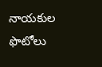నాయకుల ఫొటోలు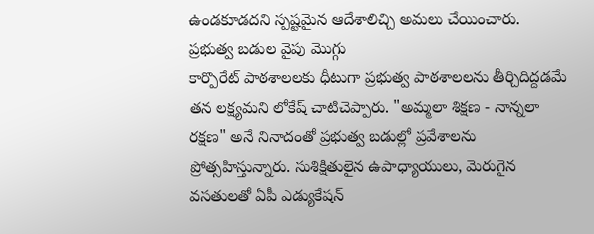ఉండకూడదని స్పష్టమైన ఆదేశాలిచ్చి అమలు చేయించారు.
ప్రభుత్వ బడుల వైపు మొగ్గు
కార్పొరేట్ పాఠశాలలకు ధీటుగా ప్రభుత్వ పాఠశాలలను తీర్చిదిద్దడమే తన లక్ష్యమని లోకేష్ చాటిచెప్పారు. "అమ్మలా శిక్షణ - నాన్నలా రక్షణ" అనే నినాదంతో ప్రభుత్వ బడుల్లో ప్రవేశాలను ప్రోత్సహిస్తున్నారు. సుశిక్షితులైన ఉపాధ్యాయులు, మెరుగైన వసతులతో ఏపీ ఎడ్యుకేషన్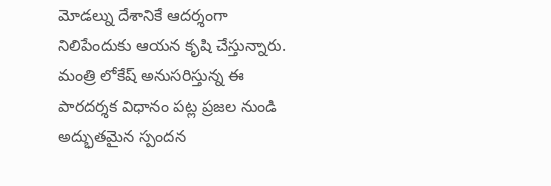మోడల్ను దేశానికే ఆదర్శంగా నిలిపేందుకు ఆయన కృషి చేస్తున్నారు. మంత్రి లోకేష్ అనుసరిస్తున్న ఈ పారదర్శక విధానం పట్ల ప్రజల నుండి అద్భుతమైన స్పందన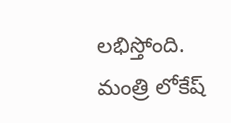లభిస్తోంది. మంత్రి లోకేష్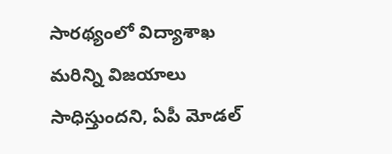సారథ్యంలో విద్యాశాఖ మరిన్ని విజయాలు సాధిస్తుందని, ఏపీ మోడల్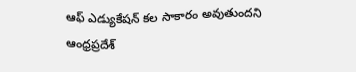ఆఫ్ ఎడ్యుకేషన్ కల సాకారం అవుతుందని ఆంధ్రప్రదేశ్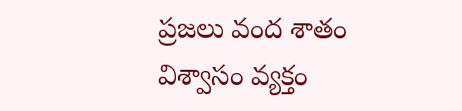ప్రజలు వంద శాతం విశ్వాసం వ్యక్తం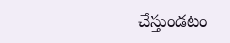చేస్తుండటం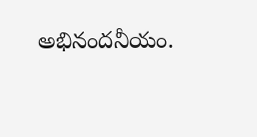అభినందనీయం.